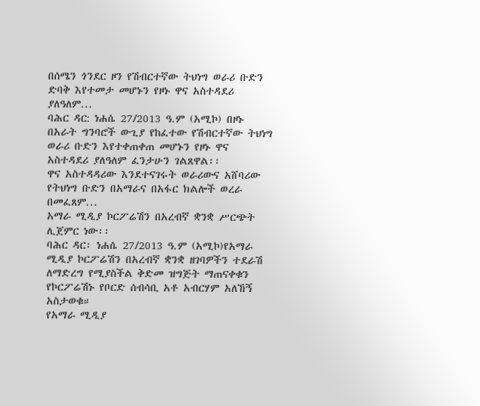በሰሜን ጎንደር ዞን የሽብርተኛው ትህነግ ወራሪ ቡድን ድባቅ እየተመታ መሆኑን የዞኑ ዋና አስተዳደሪ ያለዓለም...
ባሕር ዳር: ነሐሴ 27/2013 ዓ.ም (አሚኮ) በዞኑ በአራት ግንባሮች ውጊያ የከፈተው የሽብርተኛው ትህነግ ወራሪ ቡድን እየተቀጠቀጠ መሆኑን የዞኑ ዋና አስተዳደሪ ያለዓለም ፈንታሁን ገልጸዋል፡፡
ዋና አስተዳዳሪው እንደተናገሩት ወራሪውና አሸባሪው የትህነግ ቡድን በአማራና በአፋር ክልሎች ወረራ በመፈጸም...
አማራ ሚዲያ ኮርፖሬሽን በአረብኛ ቋንቋ ሥርጭት ሊጀምር ነው፡፡
ባሕር ዳር፡ ነሐሴ 27/2013 ዓ.ም (አሚኮ)የአማራ ሚዲያ ኮርፖሬሽን በአረብኛ ቋንቋ ዘገባዎችን ተደራሽ ለማድረግ የሚያስችል ቅድመ ዝግጅት ማጠናቀቁን የኮርፖሬሽኑ የቦርድ ሰብሳቢ አቶ አብርሃም አለኸኝ አስታወቁ።
የአማራ ሚዲያ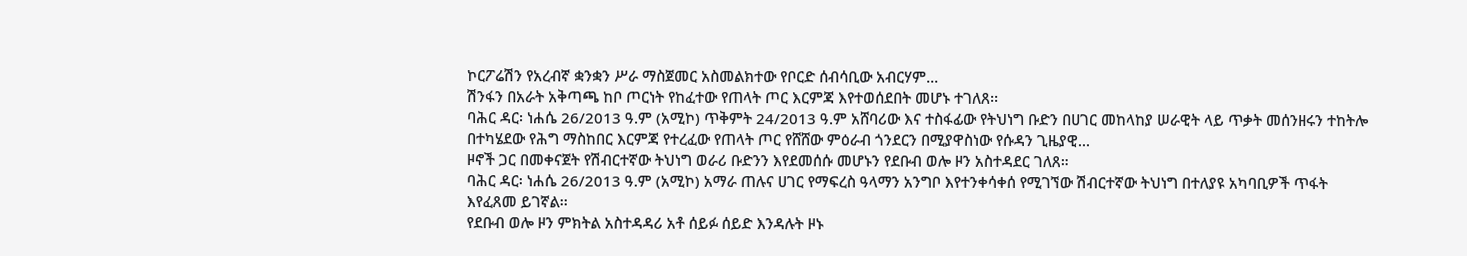ኮርፖሬሽን የአረብኛ ቋንቋን ሥራ ማስጀመር አስመልክተው የቦርድ ሰብሳቢው አብርሃም...
ሽንፋን በአራት አቅጣጫ ከቦ ጦርነት የከፈተው የጠላት ጦር እርምጃ እየተወሰደበት መሆኑ ተገለጸ፡፡
ባሕር ዳር፡ ነሐሴ 26/2013 ዓ.ም (አሚኮ) ጥቅምት 24/2013 ዓ.ም አሸባሪው እና ተስፋፊው የትህነግ ቡድን በሀገር መከላከያ ሠራዊት ላይ ጥቃት መሰንዘሩን ተከትሎ በተካሄደው የሕግ ማስከበር እርምጃ የተረፈው የጠላት ጦር የሸሸው ምዕራብ ጎንደርን በሚያዋስነው የሱዳን ጊዜያዊ...
ዞኖች ጋር በመቀናጀት የሽብርተኛው ትህነግ ወራሪ ቡድንን እየደመሰሱ መሆኑን የደቡብ ወሎ ዞን አስተዳደር ገለጸ።
ባሕር ዳር፡ ነሐሴ 26/2013 ዓ.ም (አሚኮ) አማራ ጠሉና ሀገር የማፍረስ ዓላማን አንግቦ እየተንቀሳቀሰ የሚገኘው ሽብርተኛው ትህነግ በተለያዩ አካባቢዎች ጥፋት እየፈጸመ ይገኛል፡፡
የደቡብ ወሎ ዞን ምክትል አስተዳዳሪ አቶ ሰይፉ ሰይድ እንዳሉት ዞኑ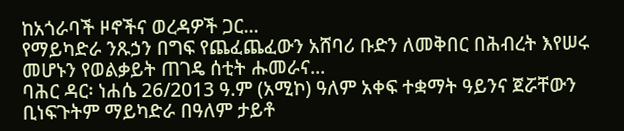ከአጎራባች ዞኖችና ወረዳዎች ጋር...
የማይካድራ ንጹኃን በግፍ የጨፈጨፈውን አሸባሪ ቡድን ለመቅበር በሕብረት እየሠሩ መሆኑን የወልቃይት ጠገዴ ሰቲት ሑመራና...
ባሕር ዳር፡ ነሐሴ 26/2013 ዓ.ም (አሚኮ) ዓለም አቀፍ ተቋማት ዓይንና ጀሯቸውን ቢነፍጉትም ማይካድራ በዓለም ታይቶ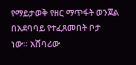የማይታወቅ የዘር ማጥፋት ወንጀል በአደባባይ የተፈጸመበት ቦታ ነው። አሸባሪው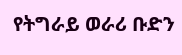የትግራይ ወራሪ ቡድን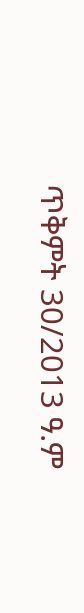ጥቅምት 30/2013 ዓ.ም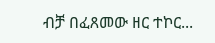ብቻ በፈጸመው ዘር ተኮር...